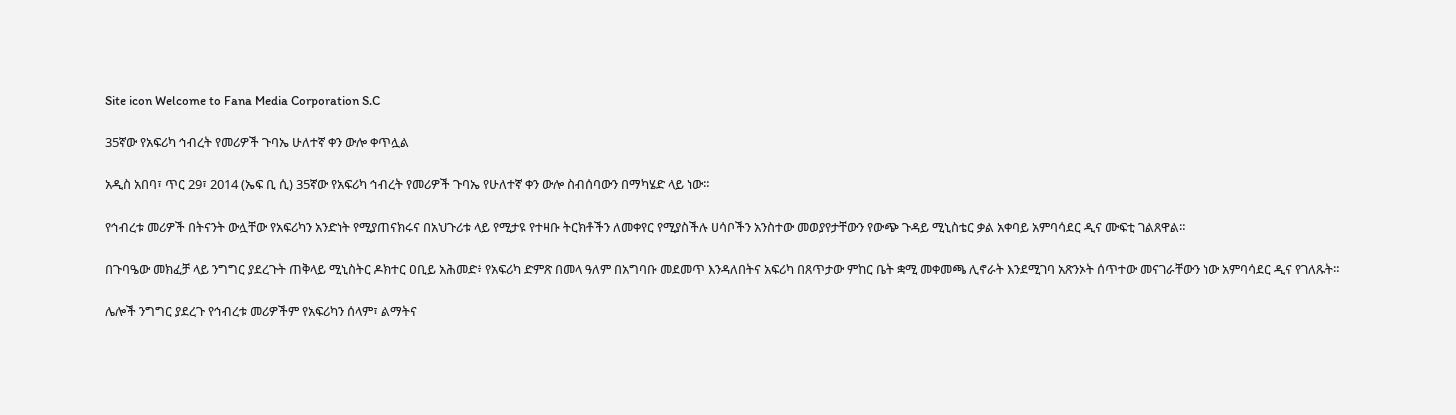Site icon Welcome to Fana Media Corporation S.C

35ኛው የአፍሪካ ኅብረት የመሪዎች ጉባኤ ሁለተኛ ቀን ውሎ ቀጥሏል

አዲስ አበባ፣ ጥር 29፣ 2014 (ኤፍ ቢ ሲ) 35ኛው የአፍሪካ ኅብረት የመሪዎች ጉባኤ የሁለተኛ ቀን ውሎ ስብሰባውን በማካሄድ ላይ ነው።

የኅብረቱ መሪዎች በትናንት ውሏቸው የአፍሪካን አንድነት የሚያጠናክሩና በአህጉሪቱ ላይ የሚታዩ የተዛቡ ትርክቶችን ለመቀየር የሚያስችሉ ሀሳቦችን አንስተው መወያየታቸውን የውጭ ጉዳይ ሚኒስቴር ቃል አቀባይ አምባሳደር ዲና ሙፍቲ ገልጸዋል።

በጉባዔው መክፈቻ ላይ ንግግር ያደረጉት ጠቅላይ ሚኒስትር ዶክተር ዐቢይ አሕመድ፥ የአፍሪካ ድምጽ በመላ ዓለም በአግባቡ መደመጥ እንዳለበትና አፍሪካ በጸጥታው ምከር ቤት ቋሚ መቀመጫ ሊኖራት እንደሚገባ አጽንኦት ሰጥተው መናገራቸውን ነው አምባሳደር ዲና የገለጹት።

ሌሎች ንግግር ያደረጉ የኅብረቱ መሪዎችም የአፍሪካን ሰላም፣ ልማትና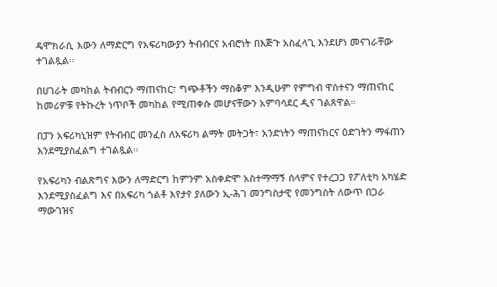ዴሞክራሲ እውን ለማድርግ የአፍሪካውያን ትብብርና አብሮነት በእጅጉ አስፈላጊ እንደሆነ መናገራቸው ተገልጿል።

በሀገራት መካከል ትብብርን ማጠናከር፣ ግጭቶችን ማስቆም እንዲሁም የምግብ ዋስተናን ማጠናከር ከመሪዎቹ የትኩረት ነጥቦች መካከል የሚጠቀሱ መሆናቸውን አምባሳደር ዲና ገልጸዋል።

በፓን አፍሪካኒዝም የትብብር መንፈስ ለአፍሪካ ልማት መትጋት፣ አንድነትን ማጠናከርና ዕድገትን ማፋጠን እንደሚያስፈልግ ተገልጿል።

የአፍሪካን ብልጽግና እውን ለማድርግ ከምንም አስቀድሞ አስተማማኝ ሰላምና የተረጋጋ የፖለቲካ አካሄድ እንደሚያስፈልግ እና በአፍሪካ ጎልቶ እየታየ ያለውን ኢ-ሕገ መንግስታዊ የመንግስት ለውጥ በጋራ ማውገዝና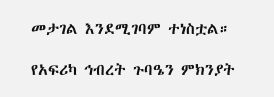መታገል እንደሚገባም ተነስቷል።

የአፍሪካ ኅብረት ጉባዔን ምክንያት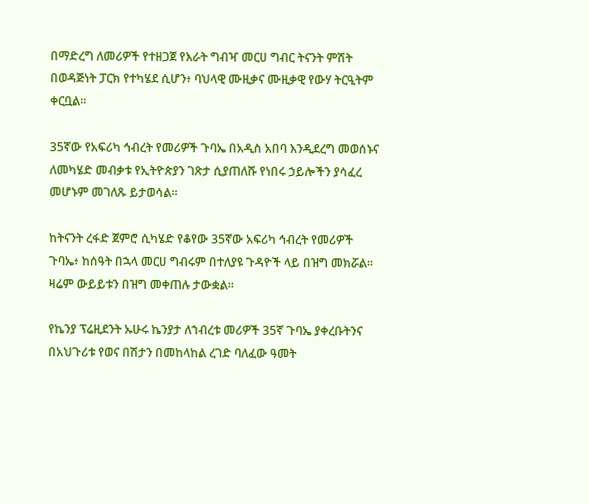በማድረግ ለመሪዎች የተዘጋጀ የእራት ግብዣ መርሀ ግብር ትናንት ምሽት በወዳጅነት ፓርክ የተካሄደ ሲሆን፥ ባህላዊ ሙዚቃና ሙዚቃዊ የውሃ ትርዒትም ቀርቧል።

35ኛው የአፍሪካ ኅብረት የመሪዎች ጉባኤ በአዲስ አበባ እንዲደረግ መወሰኑና ለመካሄድ መብቃቱ የኢትዮጵያን ገጽታ ሲያጠለሹ የነበሩ ኃይሎችን ያሳፈረ መሆኑም መገለጹ ይታወሳል።

ከትናንት ረፋድ ጀምሮ ሲካሄድ የቆየው 35ኛው አፍሪካ ኅብረት የመሪዎች ጉባኤ፥ ከሰዓት በኋላ መርሀ ግብሩም በተለያዩ ጉዳዮች ላይ በዝግ መክሯል፡፡ ዛሬም ውይይቱን በዝግ መቀጠሉ ታውቋል።

የኬንያ ፕሬዚደንት ኡሁሩ ኬንያታ ለኀብረቱ መሪዎች 35ኛ ጉባኤ ያቀረቡትንና በአህጉሪቱ የወና በሽታን በመከላከል ረገድ ባለፈው ዓመት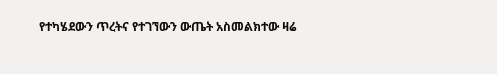የተካሄደውን ጥረትና የተገኘውን ውጤት አስመልክተው ዛሬ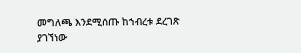መግለጫ እንደሚሰጡ ከኀብረቱ ደረገጽ ያገኘነው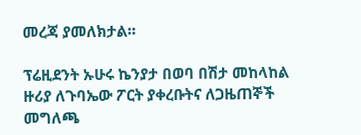መረጃ ያመለክታል።

ፕሬዚደንት ኡሁሩ ኬንያታ በወባ በሽታ መከላከል ዙሪያ ለጉባኤው ፖርት ያቀረቡትና ለጋዜጠኞች መግለጫ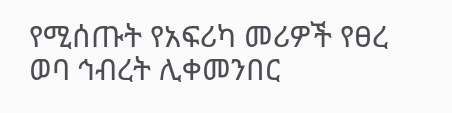የሚሰጡት የአፍሪካ መሪዎች የፀረ ወባ ኅብረት ሊቀመንበር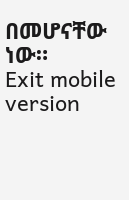በመሆናቸው ነው።
Exit mobile version